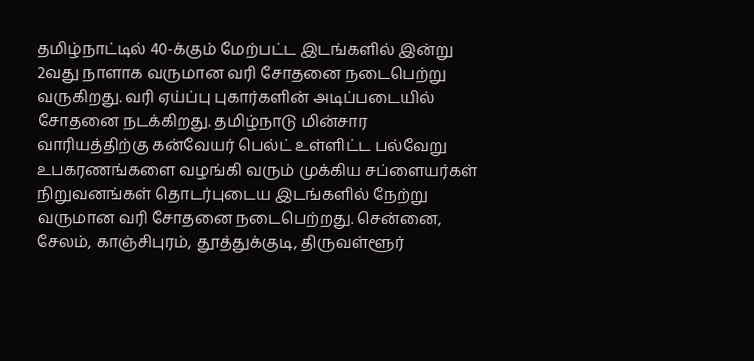தமிழ்நாட்டில் 40-க்கும் மேற்பட்ட இடங்களில் இன்று 2வது நாளாக வருமான வரி சோதனை நடைபெற்று வருகிறது. வரி ஏய்ப்பு புகார்களின் அடிப்படையில் சோதனை நடக்கிறது. தமிழ்நாடு மின்சார வாரியத்திற்கு கன்வேயர் பெல்ட் உள்ளிட்ட பல்வேறு உபகரணங்களை வழங்கி வரும் முக்கிய சப்ளையர்கள் நிறுவனங்கள் தொடர்புடைய இடங்களில் நேற்று வருமான வரி சோதனை நடைபெற்றது. சென்னை, சேலம், காஞ்சிபுரம், தூத்துக்குடி, திருவள்ளூர்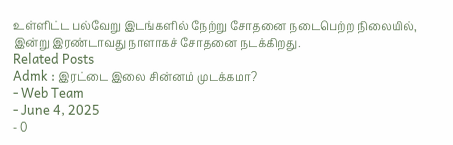உள்ளிட்ட பல்வேறு இடங்களில் நேற்று சோதனை நடைபெற்ற நிலையில், இன்று இரண்டாவது நாளாகச் சோதனை நடக்கிறது.
Related Posts
Admk : இரட்டை இலை சின்னம் முடக்கமா?
- Web Team
- June 4, 2025
- 0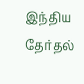இந்திய தேர்தல்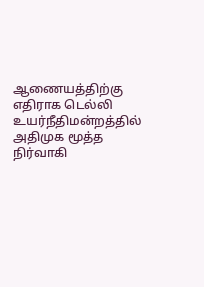ஆணையத்திற்கு எதிராக டெல்லி உயர்நீதிமன்றத்தில் அதிமுக மூத்த நிர்வாகி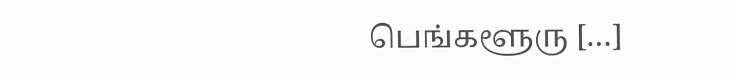பெங்களூரு […]